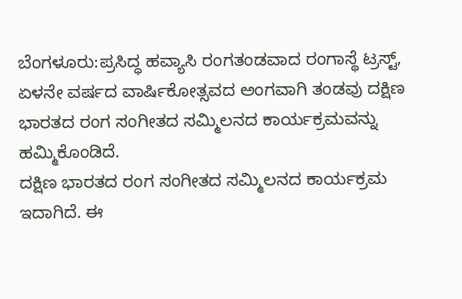ಬೆಂಗಳೂರು:ಪ್ರಸಿದ್ಧ ಹವ್ಯಾಸಿ ರಂಗತಂಡವಾದ ರಂಗಾಸ್ಥೆ ಟ್ರಸ್ಟ್, ಏಳನೇ ವರ್ಷದ ವಾರ್ಷಿಕೋತ್ಸವದ ಅಂಗವಾಗಿ ತಂಡವು ದಕ್ಷಿಣ ಭಾರತದ ರಂಗ ಸಂಗೀತದ ಸಮ್ಮಿಲನದ ಕಾರ್ಯಕ್ರಮವನ್ನು ಹಮ್ಮಿಕೊಂಡಿದೆ.
ದಕ್ಷಿಣ ಭಾರತದ ರಂಗ ಸಂಗೀತದ ಸಮ್ಮಿಲನದ ಕಾರ್ಯಕ್ರಮ ಇದಾಗಿದೆ. ಈ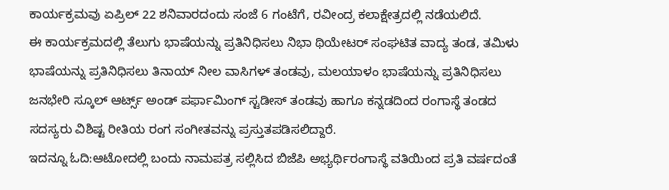ಕಾರ್ಯಕ್ರಮವು ಏಪ್ರಿಲ್ 22 ಶನಿವಾರದಂದು ಸಂಜೆ 6 ಗಂಟೆಗೆ, ರವೀಂದ್ರ ಕಲಾಕ್ಷೇತ್ರದಲ್ಲಿ ನಡೆಯಲಿದೆ.
ಈ ಕಾರ್ಯಕ್ರಮದಲ್ಲಿ ತೆಲುಗು ಭಾಷೆಯನ್ನು ಪ್ರತಿನಿಧಿಸಲು ನಿಭಾ ಥಿಯೇಟರ್ ಸಂಘಟಿತ ವಾದ್ಯ ತಂಡ, ತಮಿಳು ಭಾಷೆಯನ್ನು ಪ್ರತಿನಿಧಿಸಲು ತಿನಾಯ್ ನೀಲ ವಾಸಿಗಳ್ ತಂಡವು, ಮಲಯಾಳಂ ಭಾಷೆಯನ್ನು ಪ್ರತಿನಿಧಿಸಲು ಜನಭೇರಿ ಸ್ಕೂಲ್ ಆರ್ಟ್ಸ್ ಅಂಡ್ ಪರ್ಫಾಮಿಂಗ್ ಸ್ಟಡೀಸ್ ತಂಡವು ಹಾಗೂ ಕನ್ನಡದಿಂದ ರಂಗಾಸ್ಥೆ ತಂಡದ ಸದಸ್ಯರು ವಿಶಿಷ್ಟ ರೀತಿಯ ರಂಗ ಸಂಗೀತವನ್ನು ಪ್ರಸ್ತುತಪಡಿಸಲಿದ್ದಾರೆ.
ಇದನ್ನೂ ಓದಿ:ಆಟೋದಲ್ಲಿ ಬಂದು ನಾಮಪತ್ರ ಸಲ್ಲಿಸಿದ ಬಿಜೆಪಿ ಅಭ್ಯರ್ಥಿರಂಗಾಸ್ಥೆ ವತಿಯಿಂದ ಪ್ರತಿ ವರ್ಷದಂತೆ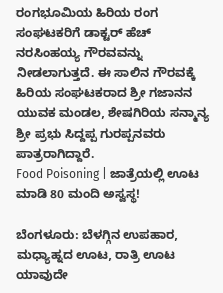ರಂಗಭೂಮಿಯ ಹಿರಿಯ ರಂಗ ಸಂಘಟಕರಿಗೆ ಡಾಕ್ಟರ್ ಹೆಚ್ ನರಸಿಂಹಯ್ಯ ಗೌರವವನ್ನು ನೀಡಲಾಗುತ್ತದೆ. ಈ ಸಾಲಿನ ಗೌರವಕ್ಕೆ ಹಿರಿಯ ಸಂಘಟಕರಾದ ಶ್ರೀ ಗಜಾನನ ಯುವಕ ಮಂಡಲ, ಶೇಷಗಿರಿಯ ಸನ್ಮಾನ್ಯ ಶ್ರೀ ಪ್ರಭು ಸಿದ್ದಪ್ಪ ಗುರಪ್ಪನವರು ಪಾತ್ರರಾಗಿದ್ದಾರೆ.
Food Poisoning | ಜಾತ್ರೆಯಲ್ಲಿ ಊಟ ಮಾಡಿ 80 ಮಂದಿ ಅಸ್ವಸ್ಥ!

ಬೆಂಗಳೂರು: ಬೆಳಗ್ಗಿನ ಉಪಹಾರ, ಮಧ್ಯಾಹ್ನದ ಊಟ, ರಾತ್ರಿ ಊಟ ಯಾವುದೇ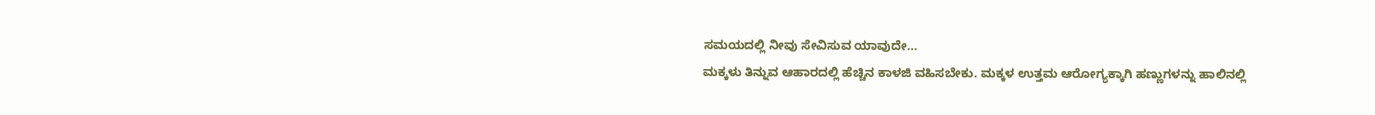ಸಮಯದಲ್ಲಿ ನೀವು ಸೇವಿಸುವ ಯಾವುದೇ…
ಮಕ್ಕಳು ತಿನ್ನುವ ಆಹಾರದಲ್ಲಿ ಹೆಚ್ಚಿನ ಕಾಳಜಿ ವಹಿಸಬೇಕು. ಮಕ್ಕಳ ಉತ್ತಮ ಆರೋಗ್ಯಕ್ಕಾಗಿ ಹಣ್ಣುಗಳನ್ನು ಹಾಲಿನಲ್ಲಿ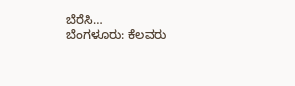ಬೆರೆಸಿ…
ಬೆಂಗಳೂರು: ಕೆಲವರು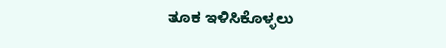ತೂಕ ಇಳಿಸಿಕೊಳ್ಳಲು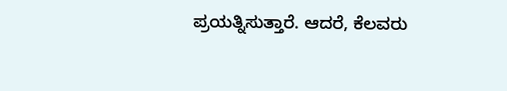ಪ್ರಯತ್ನಿಸುತ್ತಾರೆ. ಆದರೆ, ಕೆಲವರು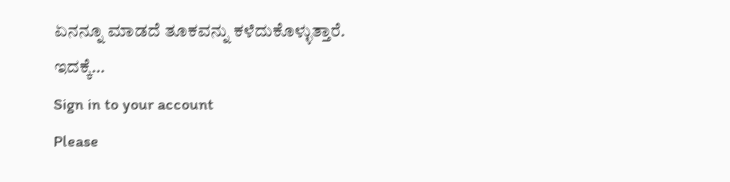ಏನನ್ನೂ ಮಾಡದೆ ತೂಕವನ್ನು ಕಳೆದುಕೊಳ್ಳುತ್ತಾರೆ. ಇದಕ್ಕೆ…
Sign in to your account
Please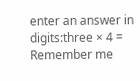enter an answer in digits:three × 4 =
Remember me